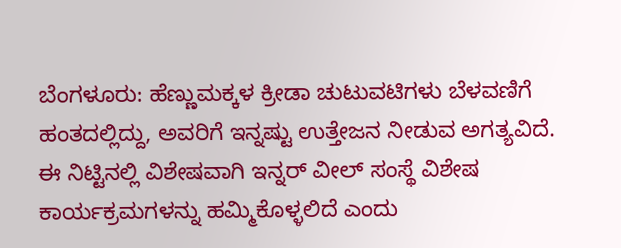ಬೆಂಗಳೂರು: ಹೆಣ್ಣುಮಕ್ಕಳ ಕ್ರೀಡಾ ಚುಟುವಟಿಗಳು ಬೆಳವಣಿಗೆ ಹಂತದಲ್ಲಿದ್ದು, ಅವರಿಗೆ ಇನ್ನಷ್ಟು ಉತ್ತೇಜನ ನೀಡುವ ಅಗತ್ಯವಿದೆ. ಈ ನಿಟ್ಟಿನಲ್ಲಿ ವಿಶೇಷವಾಗಿ ಇನ್ನರ್ ವೀಲ್ ಸಂಸ್ಥೆ ವಿಶೇಷ ಕಾರ್ಯಕ್ರಮಗಳನ್ನು ಹಮ್ಮಿಕೊಳ್ಳಲಿದೆ ಎಂದು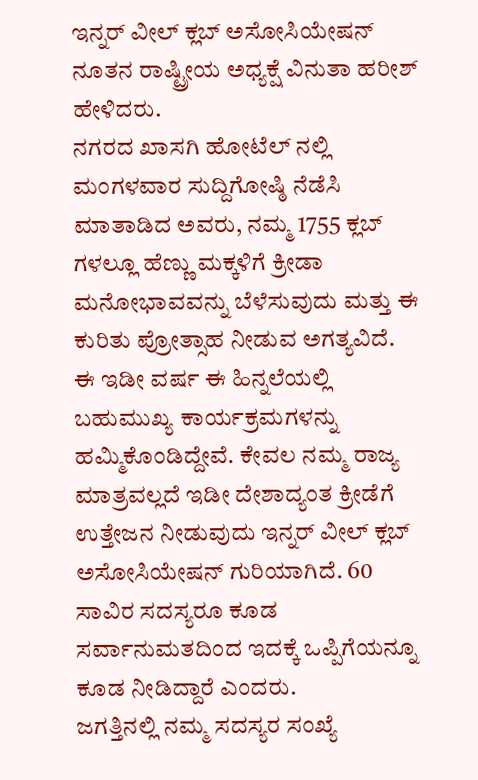ಇನ್ನರ್ ವೀಲ್ ಕ್ಲಬ್ ಅಸೋಸಿಯೇಷನ್ ನೂತನ ರಾಷ್ಟ್ರೀಯ ಅಧ್ಯಕ್ಷೆ ವಿನುತಾ ಹರೀಶ್ ಹೇಳಿದರು.
ನಗರದ ಖಾಸಗಿ ಹೋಟೆಲ್ ನಲ್ಲಿ ಮಂಗಳವಾರ ಸುದ್ದಿಗೋಷ್ಠಿ ನೆಡೆಸಿ ಮಾತಾಡಿದ ಅವರು, ನಮ್ಮ 1755 ಕ್ಲಬ್ ಗಳಲ್ಲೂ ಹೆಣ್ಣು ಮಕ್ಕಳಿಗೆ ಕ್ರೀಡಾ ಮನೋಭಾವವನ್ನು ಬೆಳೆಸುವುದು ಮತ್ತು ಈ ಕುರಿತು ಪ್ರೋತ್ಸಾಹ ನೀಡುವ ಅಗತ್ಯವಿದೆ. ಈ ಇಡೀ ವರ್ಷ ಈ ಹಿನ್ನಲೆಯಲ್ಲಿ ಬಹುಮುಖ್ಯ ಕಾರ್ಯಕ್ರಮಗಳನ್ನು ಹಮ್ಮಿಕೊಂಡಿದ್ದೇವೆ. ಕೇವಲ ನಮ್ಮ ರಾಜ್ಯ ಮಾತ್ರವಲ್ಲದೆ ಇಡೀ ದೇಶಾದ್ಯಂತ ಕ್ರೀಡೆಗೆ ಉತ್ತೇಜನ ನೀಡುವುದು ಇನ್ನರ್ ವೀಲ್ ಕ್ಲಬ್ ಅಸೋಸಿಯೇಷನ್ ಗುರಿಯಾಗಿದೆ. 60 ಸಾವಿರ ಸದಸ್ಯರೂ ಕೂಡ ಸರ್ವಾನುಮತದಿಂದ ಇದಕ್ಕೆ ಒಪ್ಪಿಗೆಯನ್ನೂ ಕೂಡ ನೀಡಿದ್ದಾರೆ ಎಂದರು.
ಜಗತ್ತಿನಲ್ಲಿ ನಮ್ಮ ಸದಸ್ಯರ ಸಂಖ್ಯೆ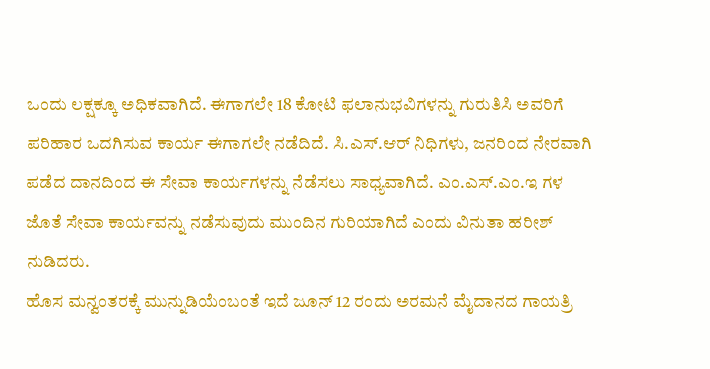ಒಂದು ಲಕ್ಷಕ್ಕೂ ಅಧಿಕವಾಗಿದೆ. ಈಗಾಗಲೇ 18 ಕೋಟಿ ಫಲಾನುಭವಿಗಳನ್ನು ಗುರುತಿಸಿ ಅವರಿಗೆ ಪರಿಹಾರ ಒದಗಿಸುವ ಕಾರ್ಯ ಈಗಾಗಲೇ ನಡೆದಿದೆ. ಸಿ.ಎಸ್.ಆರ್ ನಿಧಿಗಳು, ಜನರಿಂದ ನೇರವಾಗಿ ಪಡೆದ ದಾನದಿಂದ ಈ ಸೇವಾ ಕಾರ್ಯಗಳನ್ನು ನೆಡೆಸಲು ಸಾಧ್ಯವಾಗಿದೆ. ಎಂ.ಎಸ್.ಎಂ.ಇ ಗಳ ಜೊತೆ ಸೇವಾ ಕಾರ್ಯವನ್ನು ನಡೆಸುವುದು ಮುಂದಿನ ಗುರಿಯಾಗಿದೆ ಎಂದು ವಿನುತಾ ಹರೀಶ್ ನುಡಿದರು.
ಹೊಸ ಮನ್ವಂತರಕ್ಕೆ ಮುನ್ನುಡಿಯೆಂಬಂತೆ ಇದೆ ಜೂನ್ 12 ರಂದು ಅರಮನೆ ಮೈದಾನದ ಗಾಯತ್ರಿ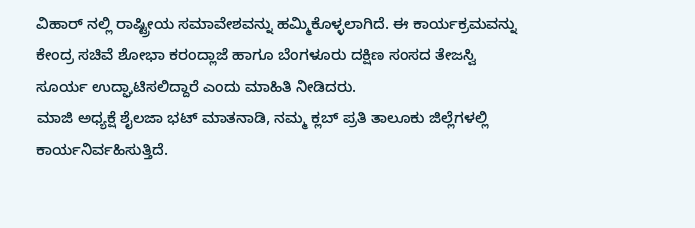ವಿಹಾರ್ ನಲ್ಲಿ ರಾಷ್ಟ್ರೀಯ ಸಮಾವೇಶವನ್ನು ಹಮ್ಮಿಕೊಳ್ಳಲಾಗಿದೆ. ಈ ಕಾರ್ಯಕ್ರಮವನ್ನು ಕೇಂದ್ರ ಸಚಿವೆ ಶೋಭಾ ಕರಂದ್ಲಾಜೆ ಹಾಗೂ ಬೆಂಗಳೂರು ದಕ್ಷಿಣ ಸಂಸದ ತೇಜಸ್ವಿ ಸೂರ್ಯ ಉದ್ಘಾಟಿಸಲಿದ್ದಾರೆ ಎಂದು ಮಾಹಿತಿ ನೀಡಿದರು.
ಮಾಜಿ ಅಧ್ಯಕ್ಷೆ ಶೈಲಜಾ ಭಟ್ ಮಾತನಾಡಿ, ನಮ್ಮ ಕ್ಲಬ್ ಪ್ರತಿ ತಾಲೂಕು ಜಿಲ್ಲೆಗಳಲ್ಲಿ ಕಾರ್ಯನಿರ್ವಹಿಸುತ್ತಿದೆ.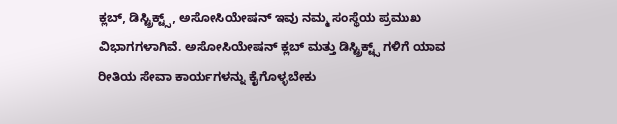ಕ್ಲಬ್, ಡಿಸ್ಟ್ರಿಕ್ಟ್ಸ್, ಅಸೋಸಿಯೇಷನ್ ಇವು ನಮ್ಮ ಸಂಸ್ಥೆಯ ಪ್ರಮುಖ ವಿಭಾಗಗಳಾಗಿವೆ. ಅಸೋಸಿಯೇಷನ್ ಕ್ಲಬ್ ಮತ್ತು ಡಿಸ್ಟ್ರಿಕ್ಟ್ಸ್ ಗಳಿಗೆ ಯಾವ ರೀತಿಯ ಸೇವಾ ಕಾರ್ಯಗಳನ್ನು ಕೈಗೊಳ್ಳಬೇಕು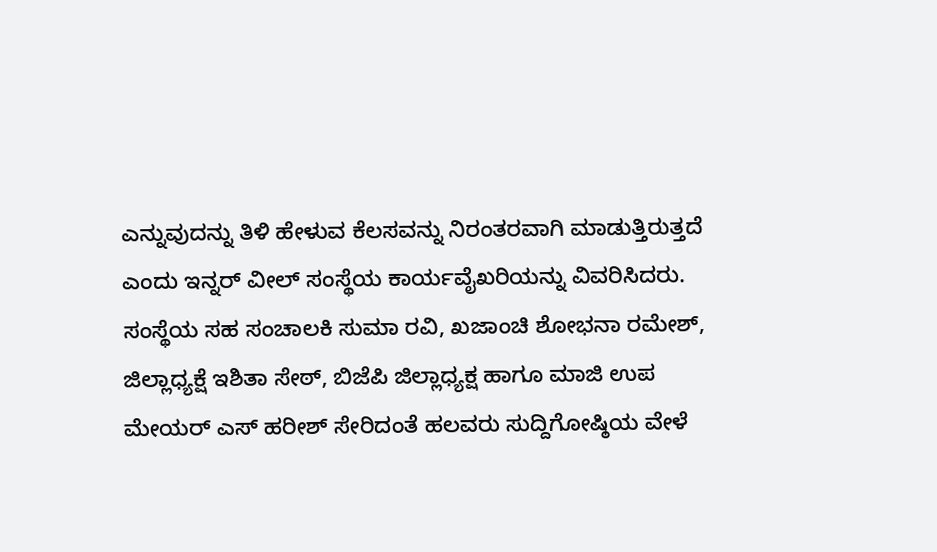ಎನ್ನುವುದನ್ನು ತಿಳಿ ಹೇಳುವ ಕೆಲಸವನ್ನು ನಿರಂತರವಾಗಿ ಮಾಡುತ್ತಿರುತ್ತದೆ ಎಂದು ಇನ್ನರ್ ವೀಲ್ ಸಂಸ್ಥೆಯ ಕಾರ್ಯವೈಖರಿಯನ್ನು ವಿವರಿಸಿದರು.
ಸಂಸ್ಥೆಯ ಸಹ ಸಂಚಾಲಕಿ ಸುಮಾ ರವಿ, ಖಜಾಂಚಿ ಶೋಭನಾ ರಮೇಶ್, ಜಿಲ್ಲಾಧ್ಯಕ್ಷೆ ಇಶಿತಾ ಸೇಠ್, ಬಿಜೆಪಿ ಜಿಲ್ಲಾಧ್ಯಕ್ಷ ಹಾಗೂ ಮಾಜಿ ಉಪ ಮೇಯರ್ ಎಸ್ ಹರೀಶ್ ಸೇರಿದಂತೆ ಹಲವರು ಸುದ್ದಿಗೋಷ್ಠಿಯ ವೇಳೆ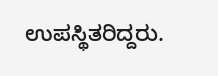ಉಪಸ್ಥಿತರಿದ್ದರು.